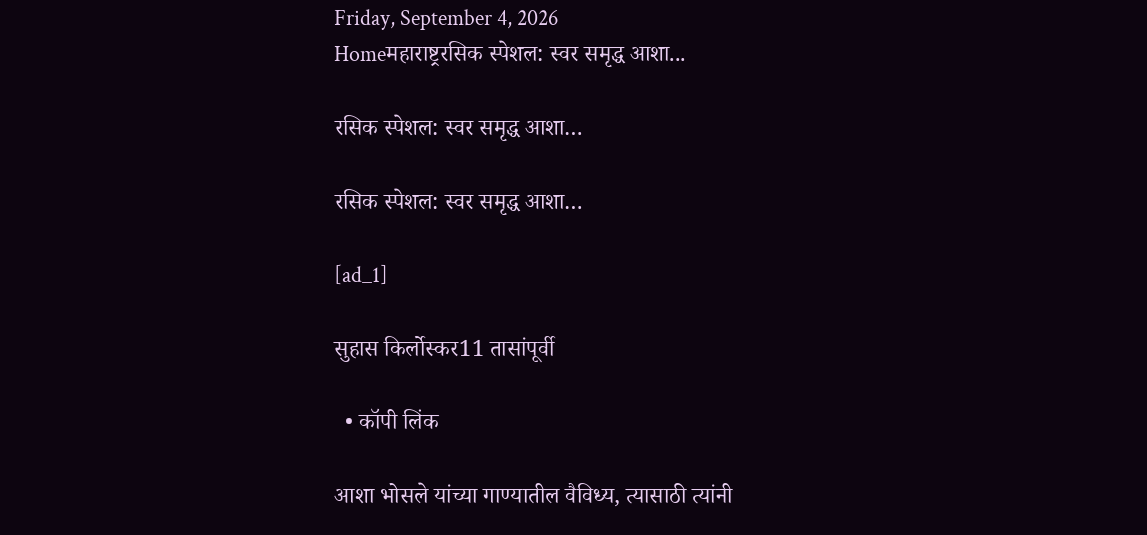Friday, September 4, 2026
Homeमहाराष्ट्ररसिक स्पेशल: स्वर समृद्ध आशा...

रसिक स्पेशल: स्वर समृद्ध आशा…

रसिक स्पेशल: स्वर समृद्ध आशा…

[ad_1]

सुहास किर्लोस्कर11 तासांपूर्वी

  • कॉपी लिंक

आशा भोसले यांच्या गाण्यातील वैविध्य, त्यासाठी त्यांनी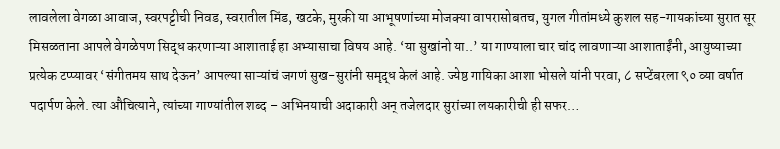लावलेला वेगळा आवाज, स्वरपट्टीची निवड, स्वरातील मिंड, खटके, मुरकी या आभूषणांच्या मोजक्या वापरासोबतच, युगल गीतांमध्ये कुशल सह-गायकांच्या सुरात सूर मिसळताना आपले वेगळेपण सिद्ध करणाऱ्या आशाताई हा अभ्यासाचा विषय आहे. ‘या सुखांनो या..’ या गाण्याला चार चांद लावणाऱ्या आशाताईंनी, आयुष्याच्या प्रत्येक टप्प्यावर ‘संगीतमय साथ देऊन’ आपल्या साऱ्यांचं जगणं सुख-सुरांनी समृद्ध केलं आहे. ज्येष्ठ गायिका आशा भोसले यांनी परवा, ८ सप्टेंबरला ९० व्या वर्षात पदार्पण केले. त्या औचित्याने, त्यांच्या गाण्यांतील शब्द – अभिनयाची अदाकारी अन् तजेलदार सुरांच्या लयकारीची ही सफर…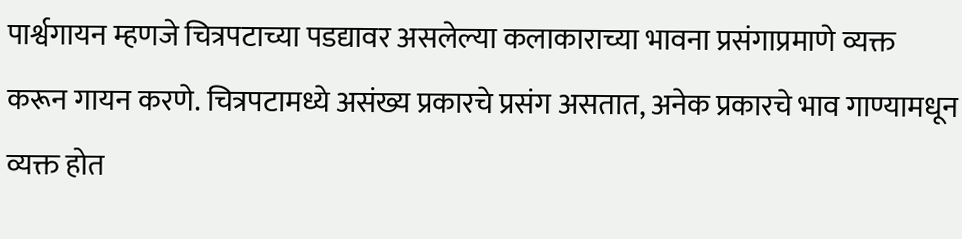पार्श्वगायन म्हणजे चित्रपटाच्या पडद्यावर असलेल्या कलाकाराच्या भावना प्रसंगाप्रमाणे व्यक्त करून गायन करणे. चित्रपटामध्ये असंख्य प्रकारचे प्रसंग असतात, अनेक प्रकारचे भाव गाण्यामधून व्यक्त होत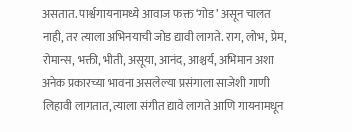असतात. पार्श्वगायनामध्ये आवाज फक्त ‘गोड’ असून चालत नाही, तर त्याला अभिनयाची जोड द्यावी लागते. राग, लोभ, प्रेम, रोमान्स, भक्ती, भीती, असूया, आनंद, आश्चर्य, अभिमान अशा अनेक प्रकारच्या भावना असलेल्या प्रसंगाला साजेशी गाणी लिहावी लागतात, त्याला संगीत द्यावे लागते आणि गायनामधून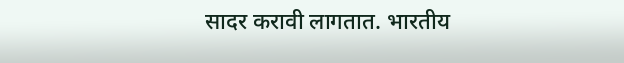सादर करावी लागतात. भारतीय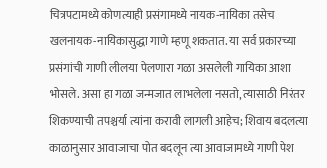चित्रपटामध्ये कोणत्याही प्रसंगामध्ये नायक-नायिका तसेच खलनायक-नायिकासुद्धा गाणे म्हणू शकतात. या सर्व प्रकारच्या प्रसंगांची गाणी लीलया पेलणारा गळा असलेली गायिका आशा भोसले. असा हा गळा जन्मजात लाभलेला नसतो, त्यासाठी निरंतर शिकण्याची तपश्चर्या त्यांना करावी लागली आहेच; शिवाय बदलत्या काळानुसार आवाजाचा पोत बदलून त्या आवाजामध्ये गाणी पेश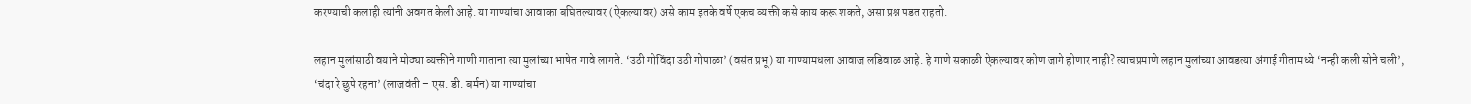करण्याची कलाही त्यांनी अवगत केली आहे. या गाण्यांचा आवाका बघितल्यावर (ऐकल्यावर) असे काम इतके वर्षे एकच व्यक्ती कसे काय करू शकते, असा प्रश्न पडत राहतो.

लहान मुलांसाठी वयाने मोठ्या व्यक्तीने गाणी गाताना त्या मुलांच्या भाषेत गावे लागते. ‘उठी गोविंदा उठी गोपाळा’ (वसंत प्रभू) या गाण्यामधला आवाज लडिवाळ आहे. हे गाणे सकाळी ऐकल्यावर कोण जागे होणार नाही? त्याचप्रमाणे लहान मुलांच्या आवडत्या अंगाई गीतामध्ये ‘नन्ही कली सोने चली’, ‘चंदा रे छुपे रहना’ (लाजवंती – एस. डी. बर्मन) या गाण्यांचा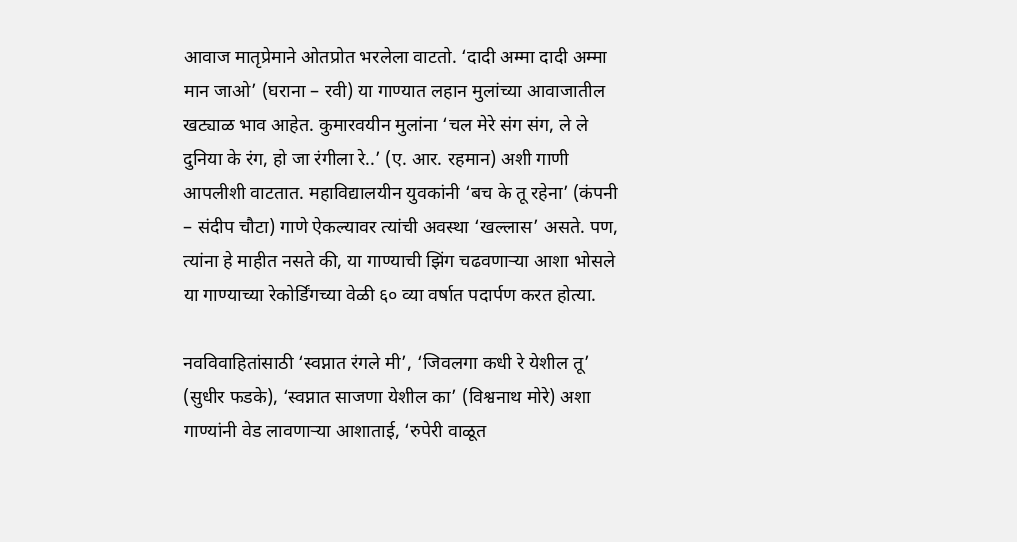आवाज मातृप्रेमाने ओतप्रोत भरलेला वाटतो. ‘दादी अम्मा दादी अम्मा मान जाओ’ (घराना – रवी) या गाण्यात लहान मुलांच्या आवाजातील खट्याळ भाव आहेत. कुमारवयीन मुलांना ‘चल मेरे संग संग, ले ले दुनिया के रंग, हो जा रंगीला रे..’ (ए. आर. रहमान) अशी गाणी आपलीशी वाटतात. महाविद्यालयीन युवकांनी ‘बच के तू रहेना’ (कंपनी – संदीप चौटा) गाणे ऐकल्यावर त्यांची अवस्था ‘खल्लास’ असते. पण, त्यांना हे माहीत नसते की, या गाण्याची झिंग चढवणाऱ्या आशा भोसले या गाण्याच्या रेकोर्डिंगच्या वेळी ६० व्या वर्षात पदार्पण करत होत्या.

नवविवाहितांसाठी ‘स्वप्नात रंगले मी’, ‘जिवलगा कधी रे येशील तू’ (सुधीर फडके), ‘स्वप्नात साजणा येशील का’ (विश्वनाथ मोरे) अशा गाण्यांनी वेड लावणाऱ्या आशाताई, ‘रुपेरी वाळूत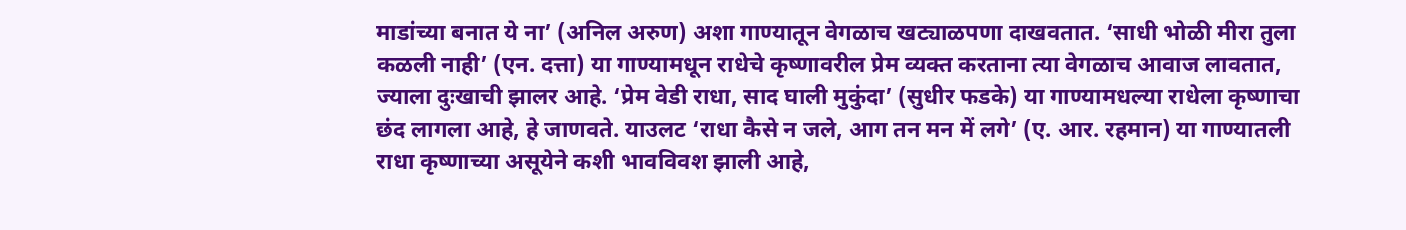माडांच्या बनात ये ना’ (अनिल अरुण) अशा गाण्यातून वेगळाच खट्याळपणा दाखवतात. ‘साधी भोळी मीरा तुला कळली नाही’ (एन. दत्ता) या गाण्यामधून राधेचे कृष्णावरील प्रेम व्यक्त करताना त्या वेगळाच आवाज लावतात, ज्याला दुःखाची झालर आहे. ‘प्रेम वेडी राधा, साद घाली मुकुंदा’ (सुधीर फडके) या गाण्यामधल्या राधेला कृष्णाचा छंद लागला आहे, हे जाणवते. याउलट ‘राधा कैसे न जले, आग तन मन में लगे’ (ए. आर. रहमान) या गाण्यातली राधा कृष्णाच्या असूयेने कशी भावविवश झाली आहे,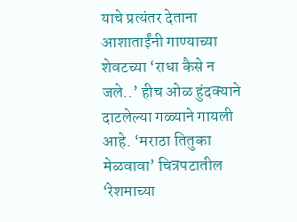याचे प्रत्यंतर देताना आशाताईंनी गाण्याच्या शेवटच्या ‘राधा कैसे न जले..’ हीच ओळ हुंदक्याने दाटलेल्या गळ्याने गायली आहे. ‘मराठा तितुका मेळवावा’ चित्रपटातील ‘रेशमाच्या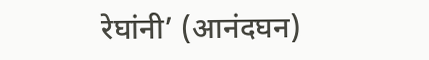रेघांनी’ (आनंदघन)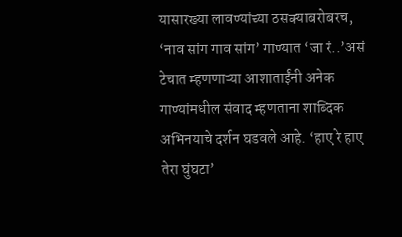यासारख्या लावण्यांच्या ठसक्याबरोबरच, ‘नाव सांग गाव सांग’ गाण्यात ‘जा रं..’असं टेचात म्हणणाऱ्या आशाताईंनी अनेक गाण्यांमधील संवाद म्हणताना शाब्दिक अभिनयाचे दर्शन घडवले आहे. ‘हाए रे हाए तेरा घुंघटा’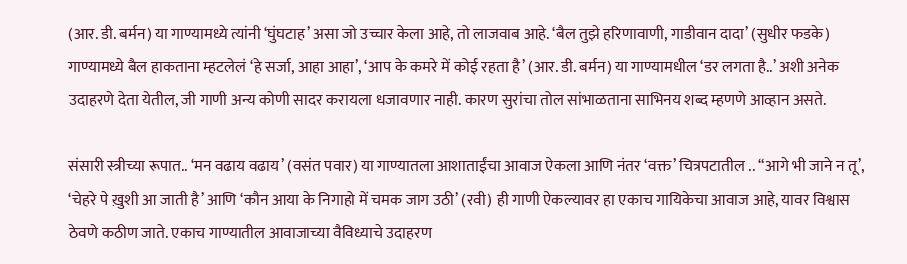(आर. डी. बर्मन) या गाण्यामध्ये त्यांनी ‘घुंघटाह’ असा जो उच्चार केला आहे, तो लाजवाब आहे. ‘बैल तुझे हरिणावाणी, गाडीवान दादा’ (सुधीर फडके) गाण्यामध्ये बैल हाकताना म्हटलेलं ‘हे सर्जा, आहा आहा’, ‘आप के कमरे में कोई रहता है’ (आर. डी. बर्मन) या गाण्यामधील ‘डर लगता है..’ अशी अनेक उदाहरणे देता येतील, जी गाणी अन्य कोणी सादर करायला धजावणार नाही. कारण सुरांचा तोल सांभाळताना साभिनय शब्द म्हणणे आव्हान असते.

संसारी स्त्रीच्या रूपात.. ‘मन वढाय वढाय’ (वसंत पवार) या गाण्यातला आशाताईंचा आवाज ऐकला आणि नंतर ‘वक्त’ चित्रपटातील .. “आगे भी जाने न तू’, ‘चेहरे पे ख़ुशी आ जाती है’ आणि ‘कौन आया के निगाहो में चमक जाग उठी’ (रवी) ही गाणी ऐकल्यावर हा एकाच गायिकेचा आवाज आहे, यावर विश्वास ठेवणे कठीण जाते. एकाच गाण्यातील आवाजाच्या वैविध्याचे उदाहरण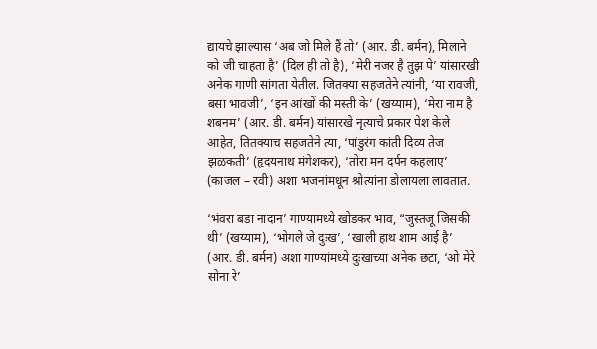द्यायचे झाल्यास ‘अब जो मिले हैं तो’ (आर. डी. बर्मन), मिलाने को जी चाहता है’ (दिल ही तो है), ‘मेरी नजर है तुझ पे’ यांसारखी अनेक गाणी सांगता येतील. जितक्या सहजतेने त्यांनी, ‘या रावजी, बसा भावजी’, ‘इन आंखों की मस्ती के’ (खय्याम), ‘मेरा नाम है शबनम’ (आर. डी. बर्मन) यांसारखे नृत्याचे प्रकार पेश केले आहेत, तितक्याच सहजतेने त्या, ‘पांडुरंग कांती दिव्य तेज झळकती’ (हृदयनाथ मंगेशकर), ‘तोरा मन दर्पन कहलाए’ (काजल – रवी) अशा भजनांमधून श्रोत्यांना डोलायला लावतात.

‘भंवरा बडा नादान’ गाण्यामध्ये खोडकर भाव, “जुस्तजू जिसकी थी’ (खय्याम), ‘भोगले जे दुःख’, ‘खाली हाथ शाम आई है’ (आर. डी. बर्मन) अशा गाण्यांमध्ये दुःखाच्या अनेक छटा, ‘ओ मेरे सोना रे’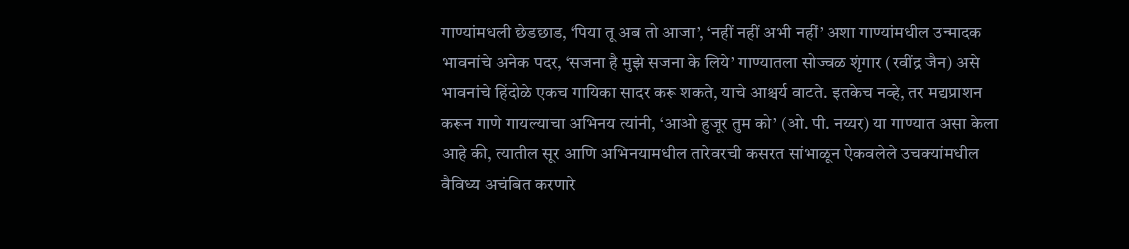गाण्यांमधली छेडछाड, ‘पिया तू अब तो आजा’, ‘नहीं नहीं अभी नहीं’ अशा गाण्यांमधील उन्मादक भावनांचे अनेक पदर, ‘सजना है मुझे सजना के लिये’ गाण्यातला सोज्वळ शृंगार (रवींद्र जैन) असे भावनांचे हिंदोळे एकच गायिका सादर करू शकते, याचे आश्चर्य वाटते. इतकेच नव्हे, तर मद्यप्राशन करून गाणे गायल्याचा अभिनय त्यांनी, ‘आओ हुजूर तुम को’ (ओ. पी. नय्यर) या गाण्यात असा केला आहे की, त्यातील सूर आणि अभिनयामधील तारेवरची कसरत सांभाळून ऐकवलेले उचक्यांमधील वैविध्य अचंबित करणारे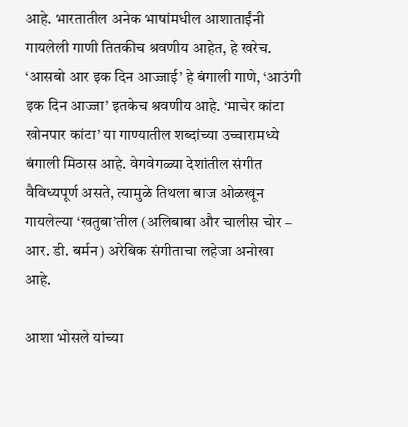आहे. भारतातील अनेक भाषांमधील आशाताईंनी गायलेली गाणी तितकीच श्रवणीय आहेत, हे खरेच. ‘आसबो आर इक दिन आज्जाई’ हे बंगाली गाणे, ‘आउंगी इक दिन आज्जा’ इतकेच श्रवणीय आहे. ‘माचेर कांटा खोनपार कांटा’ या गाण्यातील शब्दांच्या उच्चारामध्ये बंगाली मिठास आहे. वेगवेगळ्या देशांतील संगीत वैविध्यपूर्ण असते, त्यामुळे तिथला बाज ओळखून गायलेल्या ‘खतुबा’तील (अलिबाबा और चालीस चोर – आर. डी. बर्मन) अरेबिक संगीताचा लहेजा अनोखा आहे.

आशा भोसले यांच्या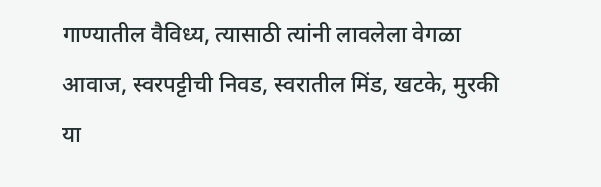गाण्यातील वैविध्य, त्यासाठी त्यांनी लावलेला वेगळा आवाज, स्वरपट्टीची निवड, स्वरातील मिंड, खटके, मुरकी या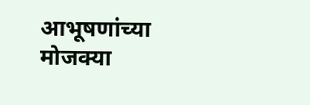आभूषणांच्या मोजक्या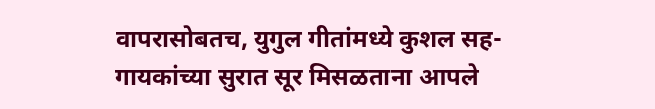वापरासोबतच, युगुल गीतांमध्ये कुशल सह-गायकांच्या सुरात सूर मिसळताना आपले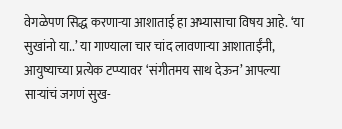वेगळेपण सिद्ध करणाऱ्या आशाताई हा अभ्यासाचा विषय आहे. ‘या सुखांनो या..’ या गाण्याला चार चांद लावणाऱ्या आशाताईंनी, आयुष्याच्या प्रत्येक टप्प्यावर ‘संगीतमय साथ देऊन’ आपल्या साऱ्यांचं जगणं सुख-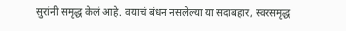सुरांनी समृद्ध केलं आहे. वयाचं बंधन नसलेल्या या सदाबहार, स्वरसमृद्ध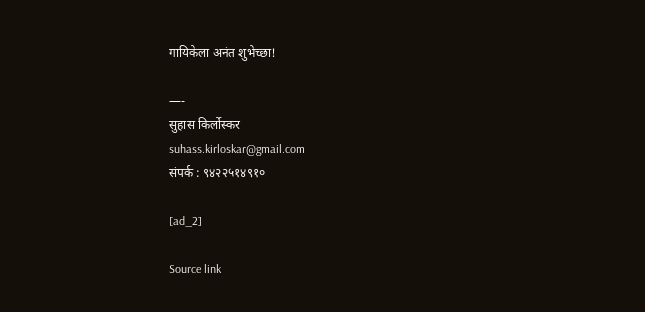गायिकेला अनंत शुभेच्छा!

—-
सुहास किर्लोस्कर
suhass.kirloskar@gmail.com
संपर्क : ९४२२५१४९१०

[ad_2]

Source link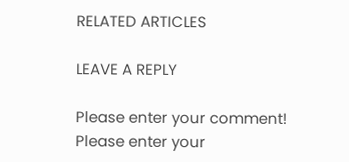RELATED ARTICLES

LEAVE A REPLY

Please enter your comment!
Please enter your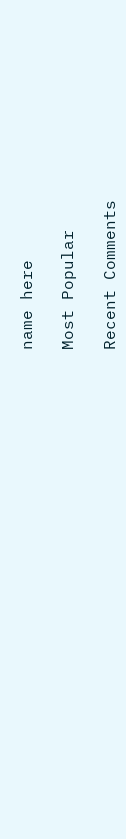name here

Most Popular

Recent Comments